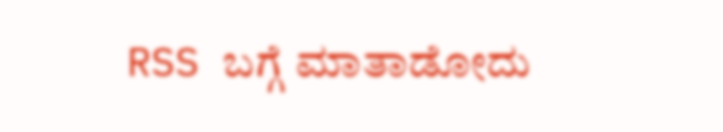RSS ಬಗ್ಗೆ ಮಾತಾಡೋದು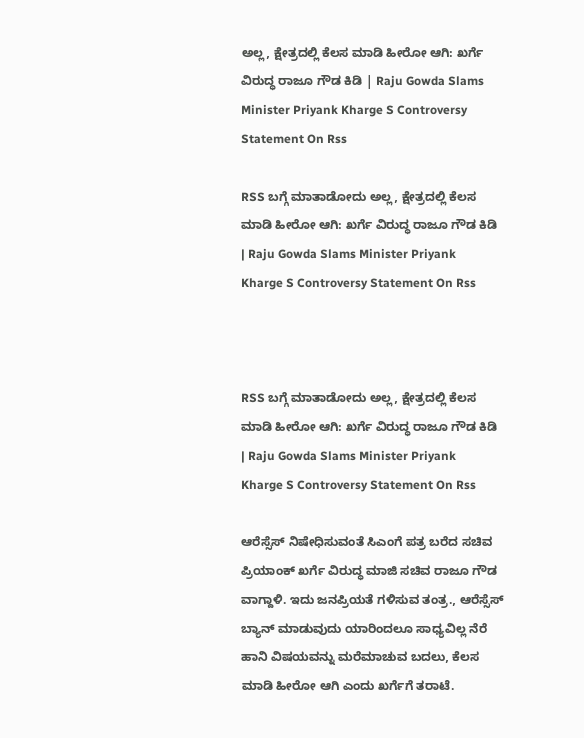ಅಲ್ಲ, ಕ್ಷೇತ್ರದಲ್ಲಿ ಕೆಲಸ ಮಾಡಿ ಹೀರೋ ಆಗಿ: ಖರ್ಗೆ ವಿರುದ್ಧ ರಾಜೂ ಗೌಡ ಕಿಡಿ | Raju Gowda Slams Minister Priyank Kharge S Controversy Statement On Rss

RSS ಬಗ್ಗೆ ಮಾತಾಡೋದು ಅಲ್ಲ, ಕ್ಷೇತ್ರದಲ್ಲಿ ಕೆಲಸ ಮಾಡಿ ಹೀರೋ ಆಗಿ: ಖರ್ಗೆ ವಿರುದ್ಧ ರಾಜೂ ಗೌಡ ಕಿಡಿ | Raju Gowda Slams Minister Priyank Kharge S Controversy Statement On Rss



RSS ಬಗ್ಗೆ ಮಾತಾಡೋದು ಅಲ್ಲ, ಕ್ಷೇತ್ರದಲ್ಲಿ ಕೆಲಸ ಮಾಡಿ ಹೀರೋ ಆಗಿ: ಖರ್ಗೆ ವಿರುದ್ಧ ರಾಜೂ ಗೌಡ ಕಿಡಿ | Raju Gowda Slams Minister Priyank Kharge S Controversy Statement On Rss

ಆರೆಸ್ಸೆಸ್ ನಿಷೇಧಿಸುವಂತೆ ಸಿಎಂಗೆ ಪತ್ರ ಬರೆದ ಸಚಿವ ಪ್ರಿಯಾಂಕ್ ಖರ್ಗೆ ವಿರುದ್ಧ ಮಾಜಿ ಸಚಿವ ರಾಜೂ ಗೌಡ ವಾಗ್ದಾಳಿ. ಇದು ಜನಪ್ರಿಯತೆ ಗಳಿಸುವ ತಂತ್ರ., ಆರೆಸ್ಸೆಸ್ ಬ್ಯಾನ್ ಮಾಡುವುದು ಯಾರಿಂದಲೂ ಸಾಧ್ಯವಿಲ್ಲ ನೆರೆ ಹಾನಿ ವಿಷಯವನ್ನು ಮರೆಮಾಚುವ ಬದಲು, ಕೆಲಸ ಮಾಡಿ ಹೀರೋ ಆಗಿ ಎಂದು ಖರ್ಗೆಗೆ ತರಾಟೆ.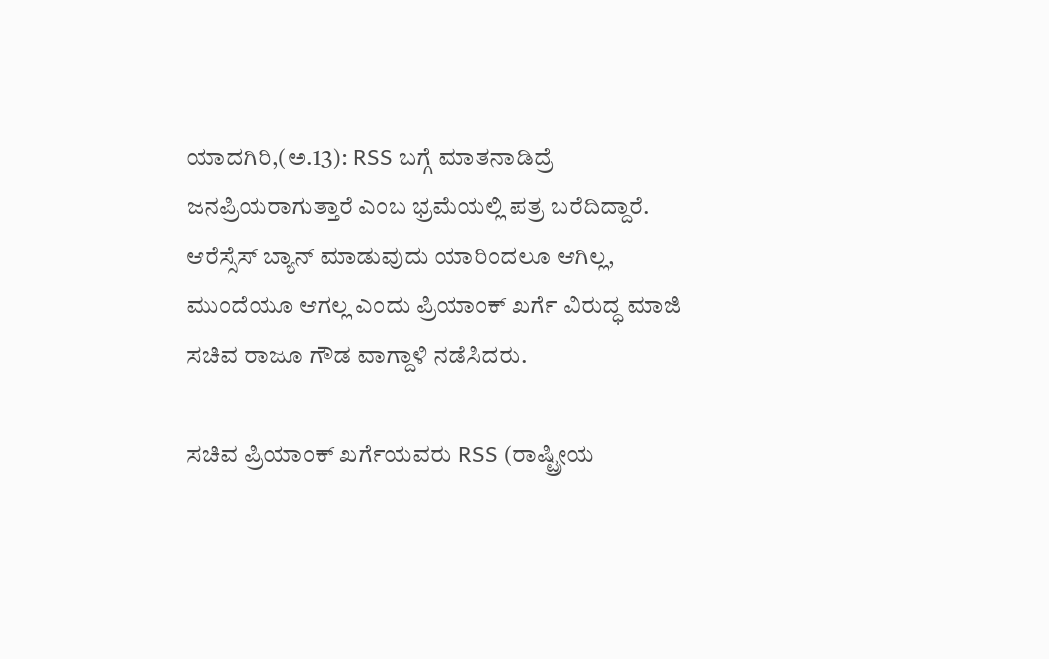ಯಾದಗಿರಿ,(ಅ.13): RSS ಬಗ್ಗೆ ಮಾತನಾಡಿದ್ರೆ ಜನಪ್ರಿಯರಾಗುತ್ತಾರೆ ಎಂಬ ಭ್ರಮೆಯಲ್ಲಿ ಪತ್ರ ಬರೆದಿದ್ದಾರೆ. ಆರೆಸ್ಸೆಸ್ ಬ್ಯಾನ್ ಮಾಡುವುದು ಯಾರಿಂದಲೂ ಆಗಿಲ್ಲ, ಮುಂದೆಯೂ ಆಗಲ್ಲ ಎಂದು ಪ್ರಿಯಾಂಕ್ ಖರ್ಗೆ ವಿರುದ್ಧ ಮಾಜಿ ಸಚಿವ ರಾಜೂ ಗೌಡ ವಾಗ್ದಾಳಿ ನಡೆಸಿದರು.

ಸಚಿವ ಪ್ರಿಯಾಂಕ್ ಖರ್ಗೆಯವರು RSS (ರಾಷ್ಟ್ರೀಯ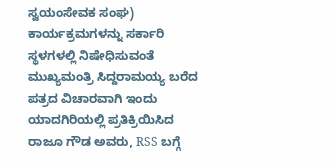ಸ್ವಯಂಸೇವಕ ಸಂಘ) ಕಾರ್ಯಕ್ರಮಗಳನ್ನು ಸರ್ಕಾರಿ ಸ್ಥಳಗಳಲ್ಲಿ ನಿಷೇಧಿಸುವಂತೆ ಮುಖ್ಯಮಂತ್ರಿ ಸಿದ್ದರಾಮಯ್ಯ ಬರೆದ ಪತ್ರದ ವಿಚಾರವಾಗಿ ಇಂದು ಯಾದಗಿರಿಯಲ್ಲಿ ಪ್ರತಿಕ್ರಿಯಿಸಿದ ರಾಜೂ ಗೌಡ ಅವರು, RSS ಬಗ್ಗೆ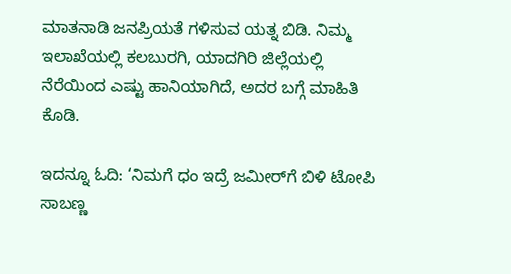ಮಾತನಾಡಿ ಜನಪ್ರಿಯತೆ ಗಳಿಸುವ ಯತ್ನ ಬಿಡಿ. ನಿಮ್ಮ ಇಲಾಖೆಯಲ್ಲಿ ಕಲಬುರಗಿ, ಯಾದಗಿರಿ ಜಿಲ್ಲೆಯಲ್ಲಿ ನೆರೆಯಿಂದ ಎಷ್ಟು ಹಾನಿಯಾಗಿದೆ, ಅದರ ಬಗ್ಗೆ ಮಾಹಿತಿ ಕೊಡಿ.

ಇದನ್ನೂ ಓದಿ: ‘ನಿಮಗೆ ಧಂ ಇದ್ರೆ ಜಮೀರ್‌ಗೆ ಬಿಳಿ ಟೋಪಿ ಸಾಬಣ್ಣ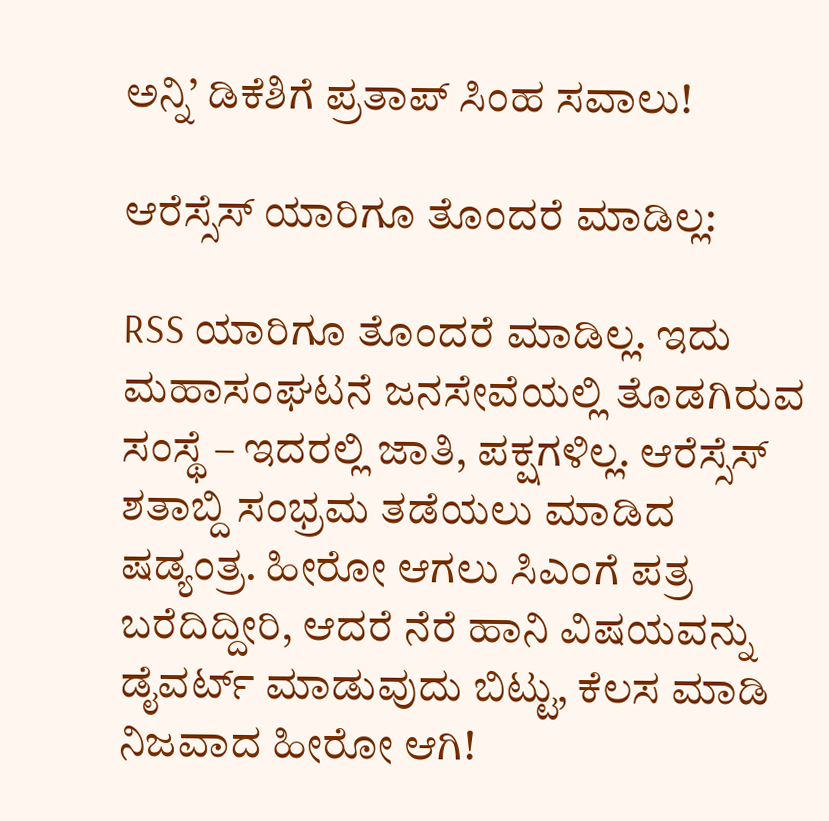ಅನ್ನಿ’ ಡಿಕೆಶಿಗೆ ಪ್ರತಾಪ್ ಸಿಂಹ ಸವಾಲು!

ಆರೆಸ್ಸೆಸ್ ಯಾರಿಗೂ ತೊಂದರೆ ಮಾಡಿಲ್ಲ:

RSS ಯಾರಿಗೂ ತೊಂದರೆ ಮಾಡಿಲ್ಲ. ಇದು ಮಹಾಸಂಘಟನೆ ಜನಸೇವೆಯಲ್ಲಿ ತೊಡಗಿರುವ ಸಂಸ್ಥೆ – ಇದರಲ್ಲಿ ಜಾತಿ, ಪಕ್ಷಗಳಿಲ್ಲ. ಆರೆಸ್ಸೆಸ್ ಶತಾಬ್ದಿ ಸಂಭ್ರಮ ತಡೆಯಲು ಮಾಡಿದ ಷಡ್ಯಂತ್ರ. ಹೀರೋ ಆಗಲು ಸಿಎಂಗೆ ಪತ್ರ ಬರೆದಿದ್ದೀರಿ, ಆದರೆ ನೆರೆ ಹಾನಿ ವಿಷಯವನ್ನು ಡೈವರ್ಟ್ ಮಾಡುವುದು ಬಿಟ್ಟು, ಕೆಲಸ ಮಾಡಿ ನಿಜವಾದ ಹೀರೋ ಆಗಿ!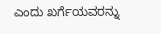ಎಂದು ಖರ್ಗೆಯವರನ್ನು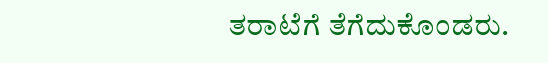ತರಾಟೆಗೆ ತೆಗೆದುಕೊಂಡರು.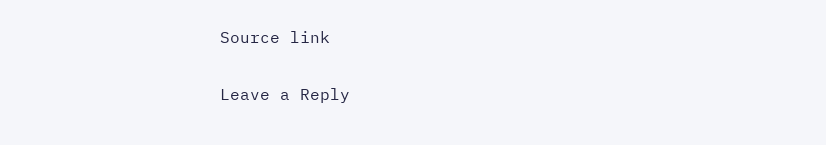Source link

Leave a Reply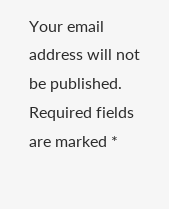Your email address will not be published. Required fields are marked *